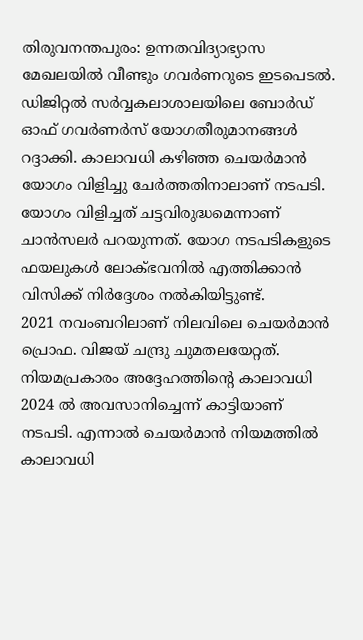തിരുവനന്തപുരം: ഉന്നതവിദ്യാഭ്യാസ മേഖലയിൽ വീണ്ടും ഗവർണറുടെ ഇടപെടൽ. ഡിജിറ്റൽ സർവ്വകലാശാലയിലെ ബോർഡ് ഓഫ് ഗവർണർസ് യോഗതീരുമാനങ്ങൾ റദ്ദാക്കി. കാലാവധി കഴിഞ്ഞ ചെയർമാൻ യോഗം വിളിച്ചു ചേർത്തതിനാലാണ് നടപടി. യോഗം വിളിച്ചത് ചട്ടവിരുദ്ധമെന്നാണ് ചാൻസലർ പറയുന്നത്. യോഗ നടപടികളുടെ ഫയലുകൾ ലോക്ഭവനിൽ എത്തിക്കാൻ വിസിക്ക് നിർദ്ദേശം നൽകിയിട്ടുണ്ട്.
2021 നവംബറിലാണ് നിലവിലെ ചെയർമാൻ പ്രൊഫ. വിജയ് ചന്ദ്രു ചുമതലയേറ്റത്. നിയമപ്രകാരം അദ്ദേഹത്തിന്റെ കാലാവധി 2024 ൽ അവസാനിച്ചെന്ന് കാട്ടിയാണ് നടപടി. എന്നാൽ ചെയർമാൻ നിയമത്തിൽ കാലാവധി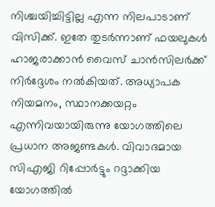നിശ്ചയിച്ചിട്ടില്ല എന്ന നിലപാടാണ് വിസിക്ക്. ഇതേ തുടർന്നാണ് ഫയലുകൾ ഹാജരാക്കാൻ വൈസ് ചാൻസിലർക്ക് നിർദ്ദേശം നൽകിയത്. അധ്യാപക നിയമനം, സ്ഥാനക്കയറ്റം എന്നിവയായിരുന്നു യോഗത്തിലെ പ്രധാന അജണ്ടകൾ. വിവാദമായ സിഎജി റിപ്പോർട്ടും റദ്ദാക്കിയ യോഗത്തിൽ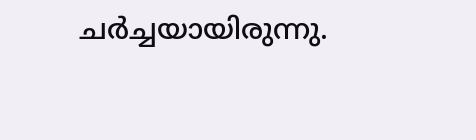ചർച്ചയായിരുന്നു.